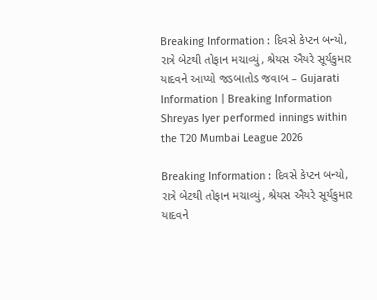Breaking Information : દિવસે કેપ્ટન બન્યો, રાત્રે બેટથી તોફાન મચાવ્યું, શ્રેયસ ઐયરે સૂર્યકુમાર યાદવને આપ્યો જડબાતોડ જવાબ – Gujarati Information | Breaking Information Shreyas Iyer performed innings within the T20 Mumbai League 2026

Breaking Information : દિવસે કેપ્ટન બન્યો, રાત્રે બેટથી તોફાન મચાવ્યું, શ્રેયસ ઐયરે સૂર્યકુમાર યાદવને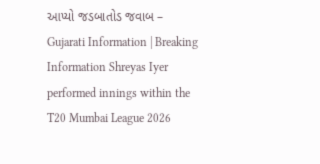આપ્યો જડબાતોડ જવાબ – Gujarati Information | Breaking Information Shreyas Iyer performed innings within the T20 Mumbai League 2026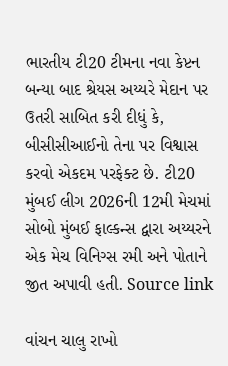ભારતીય ટી20 ટીમના નવા કેપ્ટન બન્યા બાદ શ્રેયસ અય્યરે મેદાન પર ઉતરી સાબિત કરી દીધું કે, બીસીસીઆઈનો તેના પર વિશ્વાસ કરવો એકદમ પરફેક્ટ છે. ટી20 મુંબઈ લીગ 2026ની 12મી મેચમાં સોબો મુંબઈ ફાલ્કન્સ દ્વારા અય્યરને એક મેચ વિનિગ્સ રમી અને પોતાને જીત અપાવી હતી. Source link

વાંચન ચાલુ રાખો